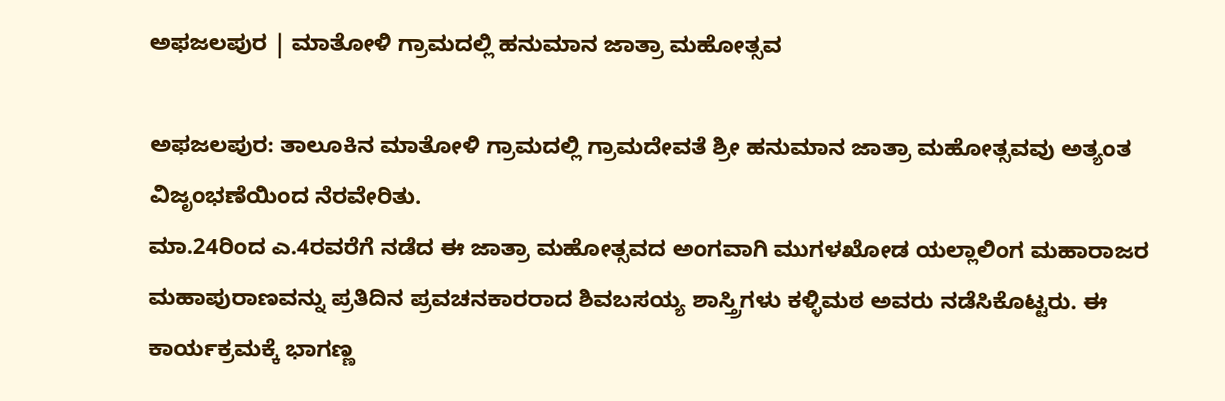ಅಫಜಲಪುರ | ಮಾತೋಳಿ ಗ್ರಾಮದಲ್ಲಿ ಹನುಮಾನ ಜಾತ್ರಾ ಮಹೋತ್ಸವ

ಅಫಜಲಪುರ: ತಾಲೂಕಿನ ಮಾತೋಳಿ ಗ್ರಾಮದಲ್ಲಿ ಗ್ರಾಮದೇವತೆ ಶ್ರೀ ಹನುಮಾನ ಜಾತ್ರಾ ಮಹೋತ್ಸವವು ಅತ್ಯಂತ ವಿಜೃಂಭಣೆಯಿಂದ ನೆರವೇರಿತು.
ಮಾ.24ರಿಂದ ಎ.4ರವರೆಗೆ ನಡೆದ ಈ ಜಾತ್ರಾ ಮಹೋತ್ಸವದ ಅಂಗವಾಗಿ ಮುಗಳಖೋಡ ಯಲ್ಲಾಲಿಂಗ ಮಹಾರಾಜರ ಮಹಾಪುರಾಣವನ್ನು ಪ್ರತಿದಿನ ಪ್ರವಚನಕಾರರಾದ ಶಿವಬಸಯ್ಯ ಶಾಸ್ತ್ರಿಗಳು ಕಳ್ಳಿಮಠ ಅವರು ನಡೆಸಿಕೊಟ್ಟರು. ಈ ಕಾರ್ಯಕ್ರಮಕ್ಕೆ ಭಾಗಣ್ಣ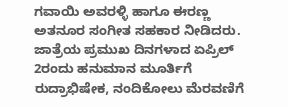ಗವಾಯಿ ಅವರಳ್ಳಿ ಹಾಗೂ ಈರಣ್ಣ ಅತನೂರ ಸಂಗೀತ ಸಹಕಾರ ನೀಡಿದರು.
ಜಾತ್ರೆಯ ಪ್ರಮುಖ ದಿನಗಳಾದ ಏಪ್ರಿಲ್ 2ರಂದು ಹನುಮಾನ ಮೂರ್ತಿಗೆ ರುದ್ರಾಭಿಷೇಕ, ನಂದಿಕೋಲು ಮೆರವಣಿಗೆ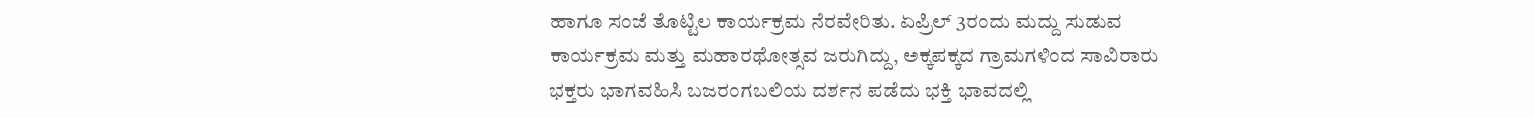ಹಾಗೂ ಸಂಜೆ ತೊಟ್ಟಿಲ ಕಾರ್ಯಕ್ರಮ ನೆರವೇರಿತು. ಏಪ್ರಿಲ್ 3ರಂದು ಮದ್ದು ಸುಡುವ ಕಾರ್ಯಕ್ರಮ ಮತ್ತು ಮಹಾರಥೋತ್ಸವ ಜರುಗಿದ್ದು, ಅಕ್ಕಪಕ್ಕದ ಗ್ರಾಮಗಳಿಂದ ಸಾವಿರಾರು ಭಕ್ತರು ಭಾಗವಹಿಸಿ ಬಜರಂಗಬಲಿಯ ದರ್ಶನ ಪಡೆದು ಭಕ್ತಿ ಭಾವದಲ್ಲಿ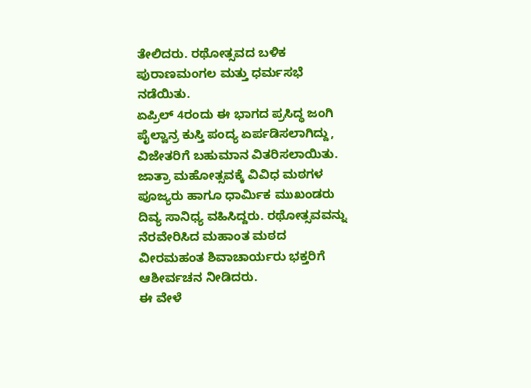ತೇಲಿದರು. ರಥೋತ್ಸವದ ಬಳಿಕ ಪುರಾಣಮಂಗಲ ಮತ್ತು ಧರ್ಮಸಭೆ ನಡೆಯಿತು.
ಏಪ್ರಿಲ್ 4ರಂದು ಈ ಭಾಗದ ಪ್ರಸಿದ್ಧ ಜಂಗಿ ಪೈಲ್ವಾನ್ರ ಕುಸ್ತಿ ಪಂದ್ಯ ಏರ್ಪಡಿಸಲಾಗಿದ್ದು, ವಿಜೇತರಿಗೆ ಬಹುಮಾನ ವಿತರಿಸಲಾಯಿತು.
ಜಾತ್ರಾ ಮಹೋತ್ಸವಕ್ಕೆ ವಿವಿಧ ಮಠಗಳ ಪೂಜ್ಯರು ಹಾಗೂ ಧಾರ್ಮಿಕ ಮುಖಂಡರು ದಿವ್ಯ ಸಾನಿಧ್ಯ ವಹಿಸಿದ್ದರು. ರಥೋತ್ಸವವನ್ನು ನೆರವೇರಿಸಿದ ಮಹಾಂತ ಮಠದ ವೀರಮಹಂತ ಶಿವಾಚಾರ್ಯರು ಭಕ್ತರಿಗೆ ಆಶೀರ್ವಚನ ನೀಡಿದರು.
ಈ ವೇಳೆ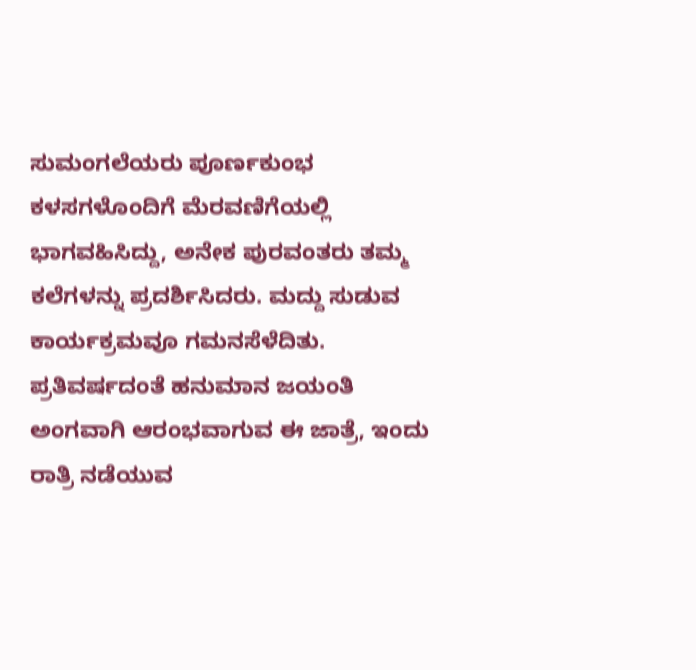ಸುಮಂಗಲೆಯರು ಪೂರ್ಣಕುಂಭ ಕಳಸಗಳೊಂದಿಗೆ ಮೆರವಣಿಗೆಯಲ್ಲಿ ಭಾಗವಹಿಸಿದ್ದು, ಅನೇಕ ಪುರವಂತರು ತಮ್ಮ ಕಲೆಗಳನ್ನು ಪ್ರದರ್ಶಿಸಿದರು. ಮದ್ದು ಸುಡುವ ಕಾರ್ಯಕ್ರಮವೂ ಗಮನಸೆಳೆದಿತು.
ಪ್ರತಿವರ್ಷದಂತೆ ಹನುಮಾನ ಜಯಂತಿ ಅಂಗವಾಗಿ ಆರಂಭವಾಗುವ ಈ ಜಾತ್ರೆ, ಇಂದು ರಾತ್ರಿ ನಡೆಯುವ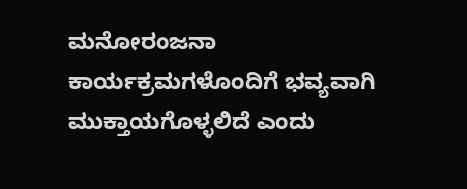ಮನೋರಂಜನಾ ಕಾರ್ಯಕ್ರಮಗಳೊಂದಿಗೆ ಭವ್ಯವಾಗಿ ಮುಕ್ತಾಯಗೊಳ್ಳಲಿದೆ ಎಂದು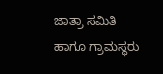ಜಾತ್ರಾ ಸಮಿತಿ ಹಾಗೂ ಗ್ರಾಮಸ್ಥರು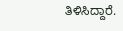ತಿಳಿಸಿದ್ದಾರೆ.